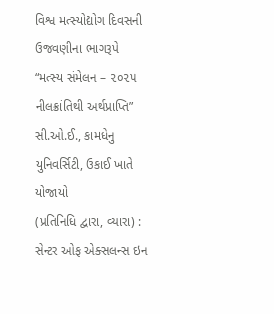વિશ્વ મત્સ્યોદ્યોગ દિવસની ઉજવણીના ભાગરૂપે “મત્સ્ય સંમેલન – ૨૦૨૫ નીલક્રાંતિથી અર્થપ્રાપ્તિ” સી.ઓ.ઈ., કામધેનુ યુનિવર્સિટી, ઉકાઈ ખાતે યોજાયો
(પ્રતિનિધિ દ્વારા, વ્યારા) : સેન્ટર ઓફ એક્સલન્સ ઇન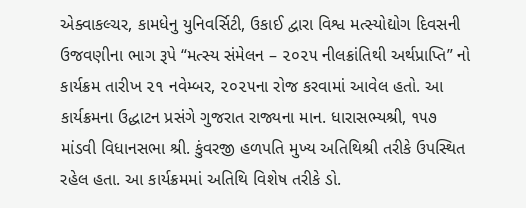એક્વાકલ્ચર, કામધેનુ યુનિવર્સિટી, ઉકાઈ દ્વારા વિશ્વ મત્સ્યોદ્યોગ દિવસની ઉજવણીના ભાગ રૂપે “મત્સ્ય સંમેલન – ૨૦૨૫ નીલક્રાંતિથી અર્થપ્રાપ્તિ” નો કાર્યક્રમ તારીખ ૨૧ નવેમ્બર, ૨૦૨૫ના રોજ કરવામાં આવેલ હતો. આ કાર્યક્રમના ઉદ્ધાટન પ્રસંગે ગુજરાત રાજ્યના માન. ધારાસભ્યશ્રી, ૧૫૭ માંડવી વિધાનસભા શ્રી. કુંવરજી હળપતિ મુખ્ય અતિથિશ્રી તરીકે ઉપસ્થિત રહેલ હતા. આ કાર્યક્રમમાં અતિથિ વિશેષ તરીકે ડો.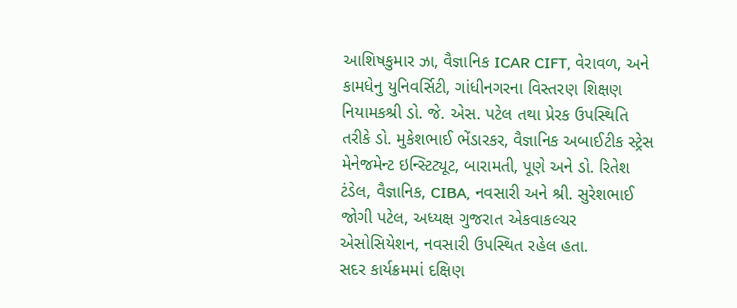આશિષકુમાર ઝા, વૈજ્ઞાનિક ICAR CIFT, વેરાવળ, અને કામધેનુ યુનિવર્સિટી, ગાંધીનગરના વિસ્તરણ શિક્ષણ નિયામકશ્રી ડો. જે. એસ. પટેલ તથા પ્રેરક ઉપસ્થિતિ તરીકે ડો. મુકેશભાઈ ભેંડારકર, વૈજ્ઞાનિક અબાઈટીક સ્ટ્રેસ મેનેજમેન્ટ ઇન્સ્ટિટ્યૂટ, બારામતી, પૂણે અને ડો. રિતેશ ટંડેલ, વૈજ્ઞાનિક, CIBA, નવસારી અને શ્રી. સુરેશભાઈ જોગી પટેલ, અધ્યક્ષ ગુજરાત એકવાકલ્ચર એસોસિયેશન, નવસારી ઉપસ્થિત રહેલ હતા.
સદર કાર્યક્રમમાં દક્ષિણ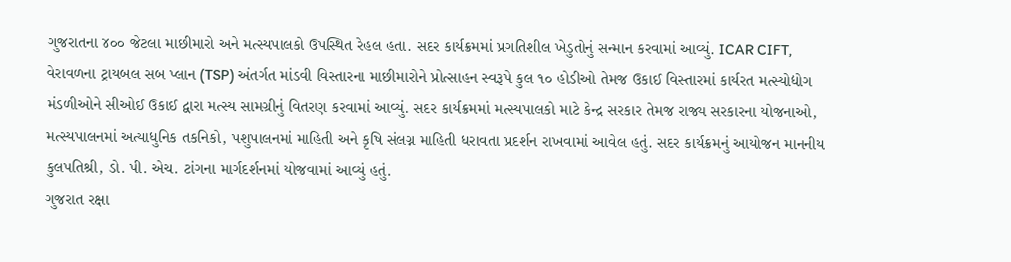ગુજરાતના ૪૦૦ જેટલા માછીમારો અને મત્સ્યપાલકો ઉપસ્થિત રેહલ હતા. સદર કાર્યક્રમમાં પ્રગતિશીલ ખેડુતોનું સન્માન કરવામાં આવ્યું. ICAR CIFT, વેરાવળના ટ્રાયબલ સબ પ્લાન (TSP) અંતર્ગત માંડવી વિસ્તારના માછીમારોને પ્રોત્સાહન સ્વરૂપે કુલ ૧૦ હોડીઓ તેમજ ઉકાઈ વિસ્તારમાં કાર્યરત મત્સ્યોદ્યોગ મંડળીઓને સીઓઈ ઉકાઈ દ્વારા મત્સ્ય સામગ્રીનું વિતરણ કરવામાં આવ્યું. સદર કાર્યક્રમમાં મત્સ્યપાલકો માટે કેન્દ્ર સરકાર તેમજ રાજ્ય સરકારના યોજનાઓ, મત્સ્યપાલનમાં અત્યાધુનિક તકનિકો, પશુપાલનમાં માહિતી અને કૃષિ સંલગ્ન માહિતી ધરાવતા પ્રદર્શન રાખવામાં આવેલ હતું. સદર કાર્યક્રમનું આયોજન માનનીય કુલપતિશ્રી, ડો. પી. એચ. ટાંગના માર્ગદર્શનમાં યોજવામાં આવ્યું હતું.
ગુજરાત રક્ષા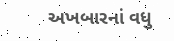અખબારનાં વધુ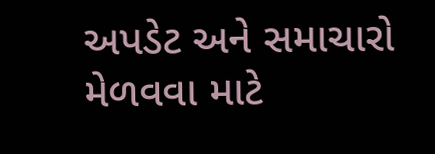અપડેટ અને સમાચારો મેળવવા માટે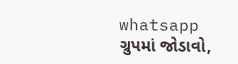whatsapp ગ્રુપમાં જોડાવો,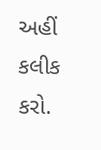અહીં કલીક કરો.